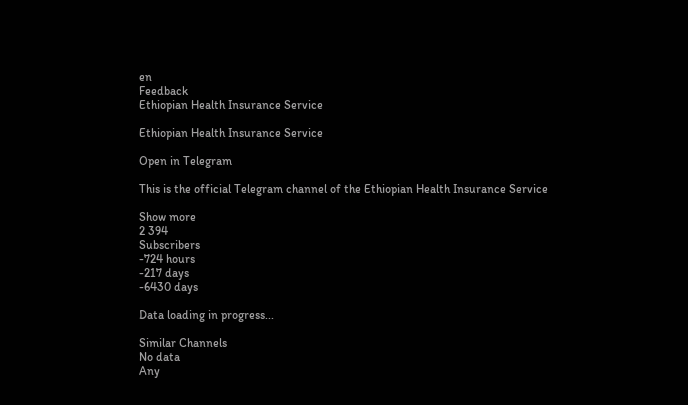en
Feedback
Ethiopian Health Insurance Service

Ethiopian Health Insurance Service

Open in Telegram

This is the official Telegram channel of the Ethiopian Health Insurance Service

Show more
2 394
Subscribers
-724 hours
-217 days
-6430 days

Data loading in progress...

Similar Channels
No data
Any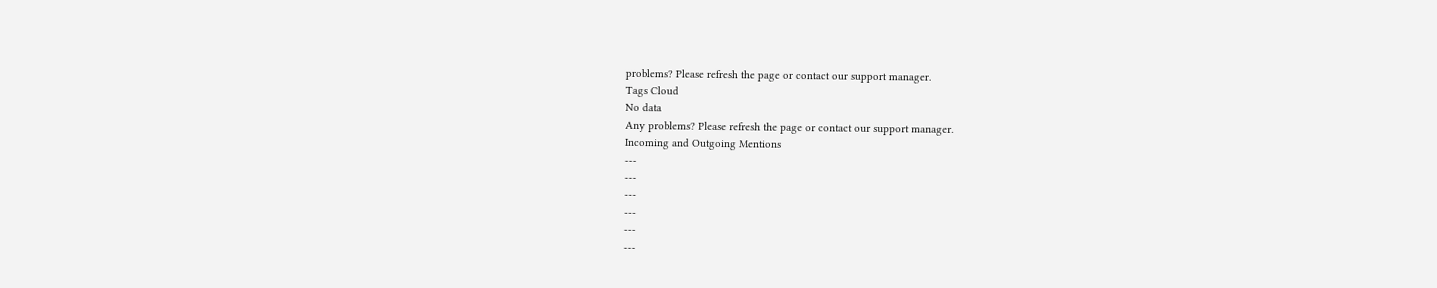problems? Please refresh the page or contact our support manager.
Tags Cloud
No data
Any problems? Please refresh the page or contact our support manager.
Incoming and Outgoing Mentions
---
---
---
---
---
---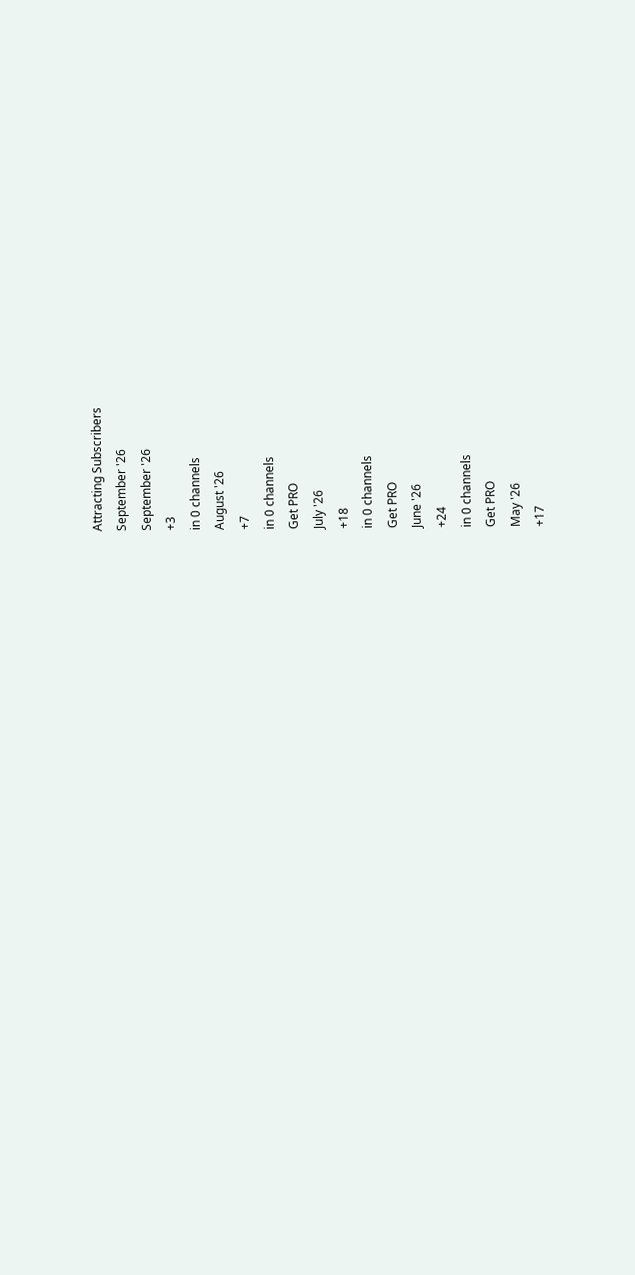Attracting Subscribers
September '26
September '26
+3
in 0 channels
August '26
+7
in 0 channels
Get PRO
July '26
+18
in 0 channels
Get PRO
June '26
+24
in 0 channels
Get PRO
May '26
+17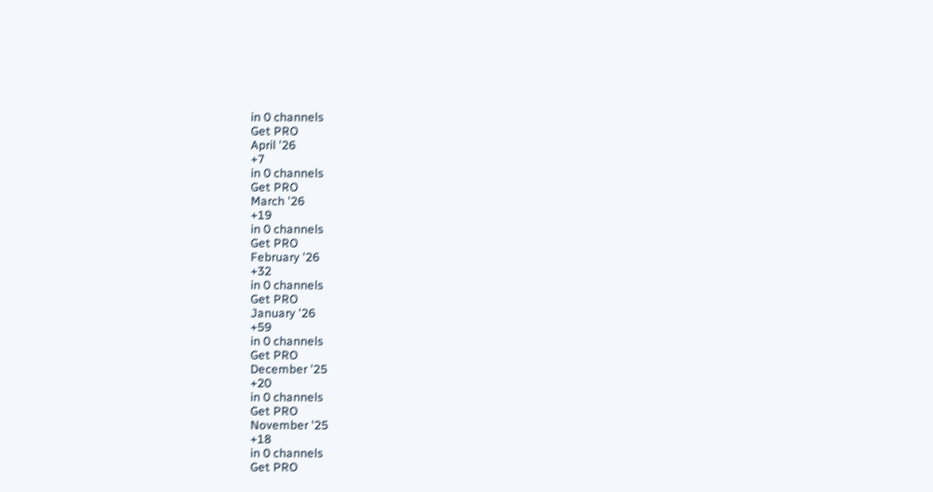in 0 channels
Get PRO
April '26
+7
in 0 channels
Get PRO
March '26
+19
in 0 channels
Get PRO
February '26
+32
in 0 channels
Get PRO
January '26
+59
in 0 channels
Get PRO
December '25
+20
in 0 channels
Get PRO
November '25
+18
in 0 channels
Get PRO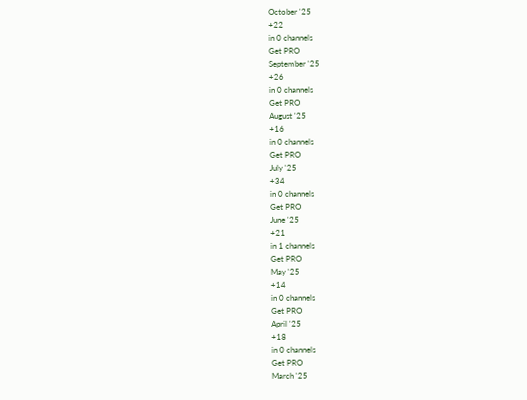October '25
+22
in 0 channels
Get PRO
September '25
+26
in 0 channels
Get PRO
August '25
+16
in 0 channels
Get PRO
July '25
+34
in 0 channels
Get PRO
June '25
+21
in 1 channels
Get PRO
May '25
+14
in 0 channels
Get PRO
April '25
+18
in 0 channels
Get PRO
March '25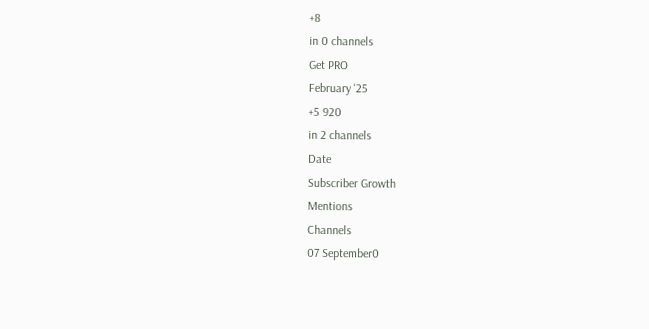+8
in 0 channels
Get PRO
February '25
+5 920
in 2 channels
Date
Subscriber Growth
Mentions
Channels
07 September0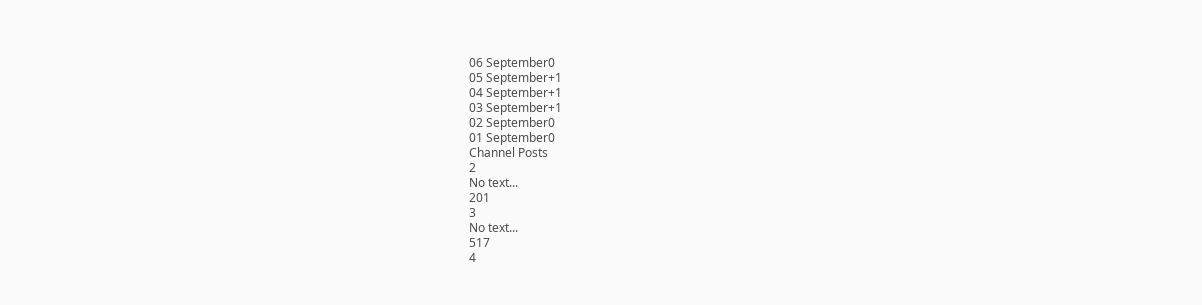06 September0
05 September+1
04 September+1
03 September+1
02 September0
01 September0
Channel Posts
2
No text...
201
3
No text...
517
4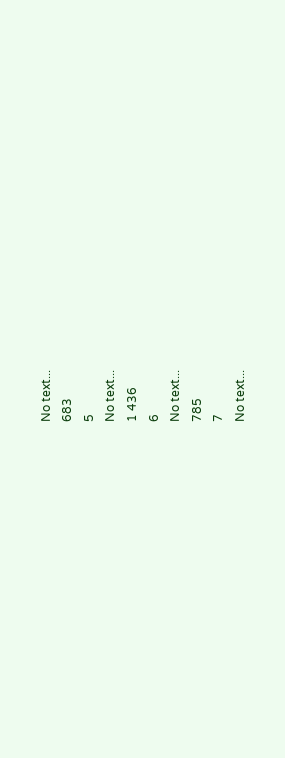No text...
683
5
No text...
1 436
6
No text...
785
7
No text...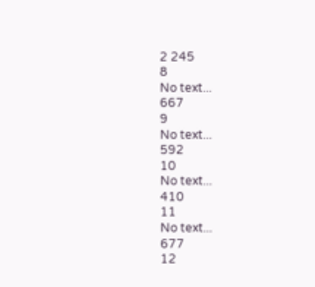2 245
8
No text...
667
9
No text...
592
10
No text...
410
11
No text...
677
12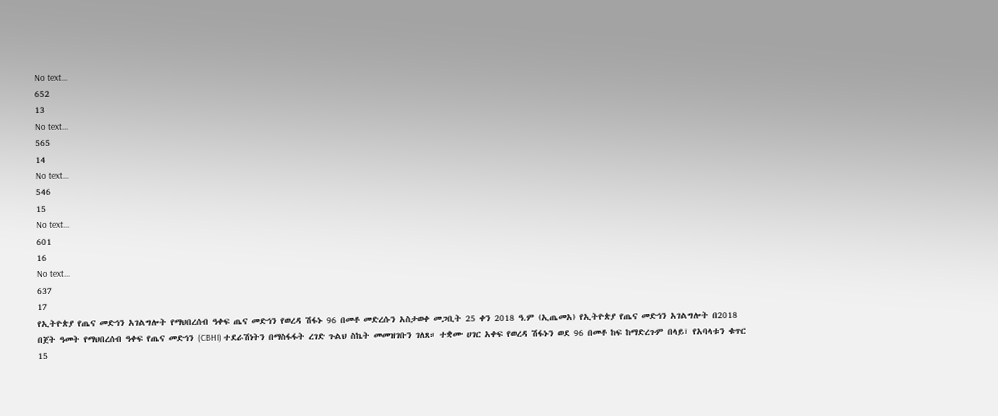No text...
652
13
No text...
565
14
No text...
546
15
No text...
601
16
No text...
637
17
የኢትዮጵያ የጤና መድኅን አገልግሎት የማህበረሰብ ዓቀፍ ጤና መድኅን የወረዳ ሽፋኑ 96 በመቶ መድረሱን አስታወቀ መጋቢት 25 ቀን 2018 ዓ.ም (ኢጤመአ) የኢትዮጵያ የጤና መድኅን አገልግሎት በ2018 በጀት ዓመት የማህበረሰብ ዓቀፍ የጤና መድኅን (CBHI) ተደራሽነትን በማስፋፋት ረገድ ጉልህ ስኬት መመዝገቡን ገለጸ። ተቋሙ ሀገር አቀፍ የወረዳ ሽፋኑን ወደ 96 በመቶ ከፍ ከማድረጉም በላይ፣ የአባላቱን ቁጥር 15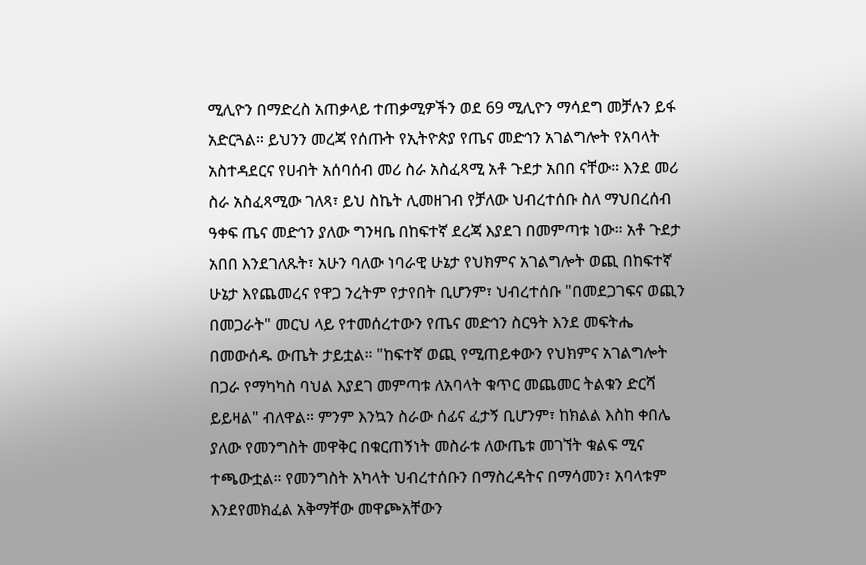ሚሊዮን በማድረስ አጠቃላይ ተጠቃሚዎችን ወደ 69 ሚሊዮን ማሳደግ መቻሉን ይፋ አድርጓል። ይህንን መረጃ የሰጡት የኢትዮጵያ የጤና መድኅን አገልግሎት የአባላት አስተዳደርና የሀብት አሰባሰብ መሪ ስራ አስፈጻሚ አቶ ጉደታ አበበ ናቸው። እንደ መሪ ስራ አስፈጻሚው ገለጻ፣ ይህ ስኬት ሊመዘገብ የቻለው ህብረተሰቡ ስለ ማህበረሰብ ዓቀፍ ጤና መድኅን ያለው ግንዛቤ በከፍተኛ ደረጃ እያደገ በመምጣቱ ነው። አቶ ጉደታ አበበ እንደገለጹት፣ አሁን ባለው ነባራዊ ሁኔታ የህክምና አገልግሎት ወጪ በከፍተኛ ሁኔታ እየጨመረና የዋጋ ንረትም የታየበት ቢሆንም፣ ህብረተሰቡ "በመደጋገፍና ወጪን በመጋራት" መርህ ላይ የተመሰረተውን የጤና መድኅን ስርዓት እንደ መፍትሔ በመውሰዱ ውጤት ታይቷል። "ከፍተኛ ወጪ የሚጠይቀውን የህክምና አገልግሎት በጋራ የማካካስ ባህል እያደገ መምጣቱ ለአባላት ቁጥር መጨመር ትልቁን ድርሻ ይይዛል" ብለዋል። ምንም እንኳን ስራው ሰፊና ፈታኝ ቢሆንም፣ ከክልል እስከ ቀበሌ ያለው የመንግስት መዋቅር በቁርጠኝነት መስራቱ ለውጤቱ መገኘት ቁልፍ ሚና ተጫውቷል። የመንግስት አካላት ህብረተሰቡን በማስረዳትና በማሳመን፣ አባላቱም እንደየመክፈል አቅማቸው መዋጮአቸውን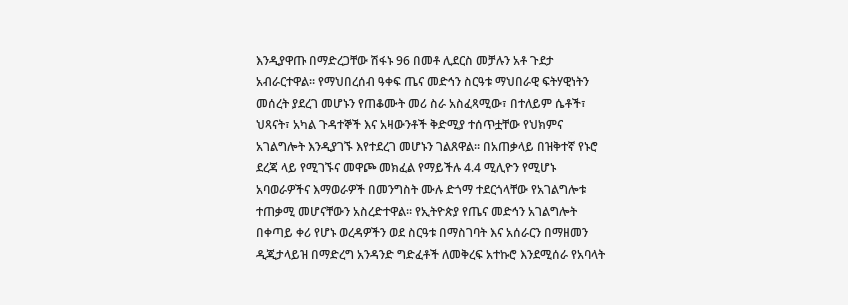እንዲያዋጡ በማድረጋቸው ሽፋኑ 96 በመቶ ሊደርስ መቻሉን አቶ ጉደታ አብራርተዋል። የማህበረሰብ ዓቀፍ ጤና መድኅን ስርዓቱ ማህበራዊ ፍትሃዊነትን መሰረት ያደረገ መሆኑን የጠቆሙት መሪ ስራ አስፈጻሚው፣ በተለይም ሴቶች፣ ህጻናት፣ አካል ጉዳተኞች እና አዛውንቶች ቅድሚያ ተሰጥቷቸው የህክምና አገልግሎት እንዲያገኙ እየተደረገ መሆኑን ገልጸዋል። በአጠቃላይ በዝቅተኛ የኑሮ ደረጃ ላይ የሚገኙና መዋጮ መክፈል የማይችሉ 4.4 ሚሊዮን የሚሆኑ አባወራዎችና እማወራዎች በመንግስት ሙሉ ድጎማ ተደርጎላቸው የአገልግሎቱ ተጠቃሚ መሆናቸውን አስረድተዋል። የኢትዮጵያ የጤና መድኅን አገልግሎት በቀጣይ ቀሪ የሆኑ ወረዳዎችን ወደ ስርዓቱ በማስገባት እና አሰራርን በማዘመን ዲጂታላይዝ በማድረግ አንዳንድ ግድፈቶች ለመቅረፍ አተኩሮ እንደሚሰራ የአባላት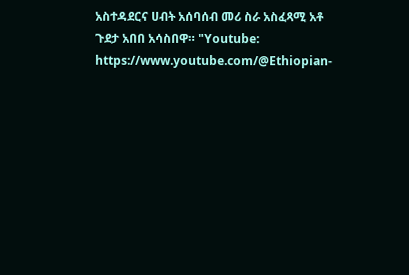አስተዳደርና ሀብት አሰባሰብ መሪ ስራ አስፈጻሚ አቶ ጉደታ አበበ አሳስበዋ። "Youtube: https://www.youtube.com/@Ethiopian-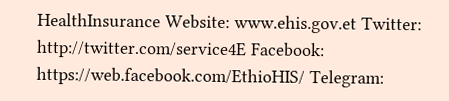HealthInsurance Website: www.ehis.gov.et Twitter: http://twitter.com/service4E Facebook: https://web.facebook.com/EthioHIS/ Telegram: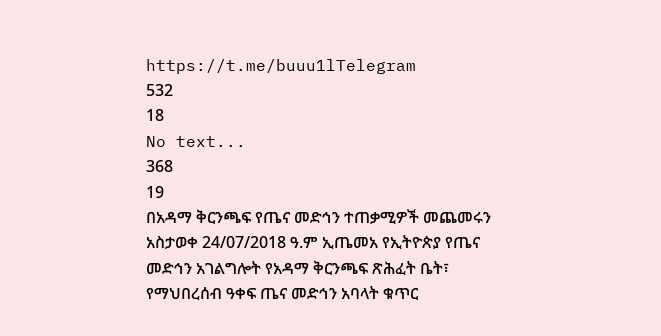https://t.me/buuu1lTelegram
532
18
No text...
368
19
በአዳማ ቅርንጫፍ የጤና መድኅን ተጠቃሚዎች መጨመሩን አስታወቀ 24/07/2018 ዓ.ም ኢጤመአ የኢትዮጵያ የጤና መድኅን አገልግሎት የአዳማ ቅርንጫፍ ጽሕፈት ቤት፣ የማህበረሰብ ዓቀፍ ጤና መድኅን አባላት ቁጥር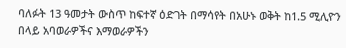ባለፉት 13 ዓመታት ውስጥ ከፍተኛ ዕድገት በማሳየት በአሁኑ ወቅት ከ1.5 ሚሊዮን በላይ አባወራዎችና እማወራዎችን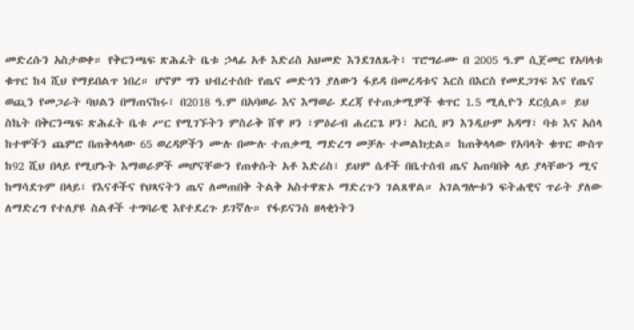መድረሱን አስታወቀ። የቅርንጫፍ ጽሕፈት ቤቱ ኃላፊ አቶ እድሪስ አህመድ እንደገለጹት፣ ፕሮግራሙ በ 2005 ዓ.ም ሲጀመር የአባላቱ ቁጥር ከ4 ሺህ የማይበልጥ ነበረ። ሆኖም ግን ህብረተሰቡ የጤና መድኅን ያለውን ፋይዳ በመረዳቱና እርስ በእርስ የመደጋገፍ እና የጤና ወጪን የመጋራት ባህልን በማጠናከሩ፣ በ2018 ዓ.ም በአባወራ እና እማወራ ደረጃ የተጠቃሚዎች ቁጥር 1.5 ሚሊዮን ደርሷል። ይህ ስኬት በቅርንጫፍ ጽሕፈት ቤቱ ሥር የሚገኙትን ምስራቅ ሸዋ ዞን ፣ምዕራብ ሐረርጌ ዞን፣ አርሲ ዞን እንዲሁም አዳማ፣ ባቱ እና አሰላ ከተሞችን ጨምሮ በጠቅላላው 65 ወረዳዎችን ሙሉ በሙሉ ተጠቃሚ ማድረግ መቻሉ ተመልክቷል። ከጠቅላላው የአባላት ቁጥር ውስጥ ከ92 ሺህ በላይ የሚሆኑት እማወራዎች መሆናቸውን የጠቀሱት አቶ እድሪስ፣ ይህም ሴቶች በቤተሰብ ጤና አጠባበቅ ላይ ያላቸውን ሚና ከማሳደጉም በላይ፣ የእናቶችና የህጻናትን ጤና ለመጠበቅ ትልቅ አስተዋጽኦ ማድረጉን ገልጸዋል። አገልግሎቱን ፍትሐዊና ጥራት ያለው ለማድረግ የተለያዩ ስልቶች ተግባራዊ እየተደረጉ ይገኛሉ። የፋይናንስ ዘላቂነትን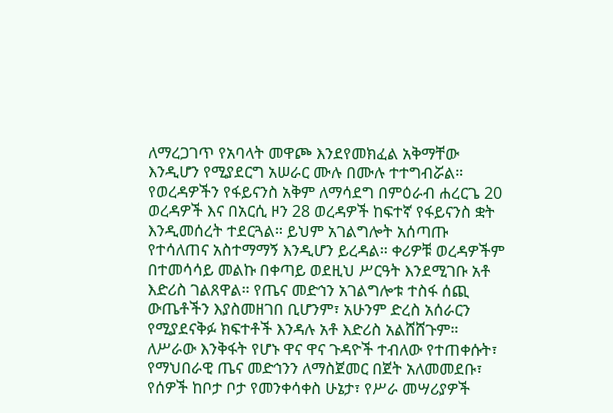ለማረጋገጥ የአባላት መዋጮ እንደየመክፈል አቅማቸው እንዲሆን የሚያደርግ አሠራር ሙሉ በሙሉ ተተግብሯል። የወረዳዎችን የፋይናንስ አቅም ለማሳደግ በምዕራብ ሐረርጌ 20 ወረዳዎች እና በአርሲ ዞን 28 ወረዳዎች ከፍተኛ የፋይናንስ ቋት እንዲመሰረት ተደርጓል። ይህም አገልግሎት አሰጣጡ የተሳለጠና አስተማማኝ እንዲሆን ይረዳል። ቀሪዎቹ ወረዳዎችም በተመሳሳይ መልኩ በቀጣይ ወደዚህ ሥርዓት እንደሚገቡ አቶ እድሪስ ገልጸዋል። የጤና መድኅን አገልግሎቱ ተስፋ ሰጪ ውጤቶችን እያስመዘገበ ቢሆንም፣ አሁንም ድረስ አሰራርን የሚያደናቅፉ ክፍተቶች እንዳሉ አቶ እድሪስ አልሸሸጉም። ለሥራው እንቅፋት የሆኑ ዋና ዋና ጉዳዮች ተብለው የተጠቀሱት፣ የማህበራዊ ጤና መድኅንን ለማስጀመር በጀት አለመመደቡ፣ የሰዎች ከቦታ ቦታ የመንቀሳቀስ ሁኔታ፣ የሥራ መሣሪያዎች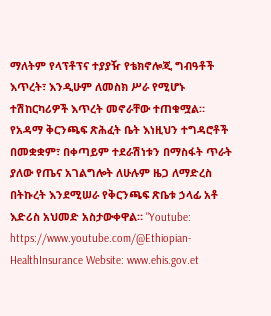ማለትም የላፕቶፕና ተያያዥ የቴክኖሎጂ ግብዓቶች እጥረት፣ እንዲሁም ለመስክ ሥራ የሚሆኑ ተሽከርካሪዎች እጥረት መኖራቸው ተጠቁሟል። የአዳማ ቅርንጫፍ ጽሕፈት ቤት እነዚህን ተግዳሮቶች በመቋቋም፣ በቀጣይም ተደራሽነቱን በማስፋት ጥራት ያለው የጤና አገልግሎት ለሁሉም ዜጋ ለማድረስ በትኩረት እንደሚሠራ የቅርንጫፍ ጽቤቱ ኃላፊ አቶ እድሪስ አህመድ አስታውቀዋል። "Youtube: https://www.youtube.com/@Ethiopian-HealthInsurance Website: www.ehis.gov.et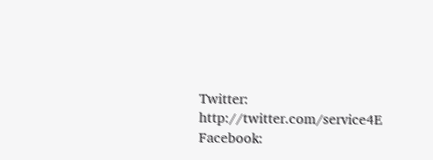Twitter: http://twitter.com/service4E Facebook: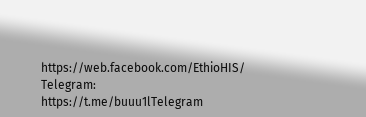https://web.facebook.com/EthioHIS/ Telegram: https://t.me/buuu1lTelegram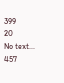399
20
No text...
457